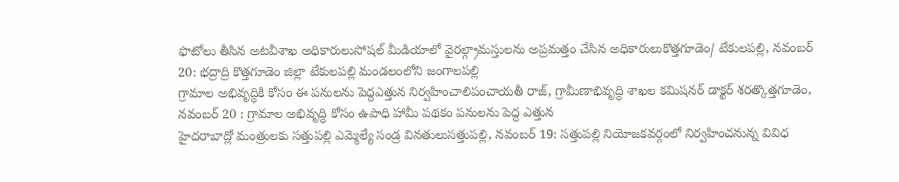ఫొటోలు తీసిన అటవీశాఖ అధికారులుసోషల్ మీడియాలో వైరల్గ్రామస్తులను అప్రమత్తం చేసిన అధికారులుకొత్తగూడెం/ టేకులపల్లి, నవంబర్ 20: భద్రాద్రి కొత్తగూడెం జిల్లా టేకులపల్లి మండలంలోని జంగాలపల్లి
గ్రామాల అభివృద్ధికి కోసం ఈ పనులను పెద్దఎత్తున నిర్వహించాలిపంచాయతీ రాజ్, గ్రామీణాభివృద్ధి శాఖల కమిషనర్ డాక్టర్ శరత్కొత్తగూడెం, నవంబర్ 20 : గ్రామాల అభివృద్ధి కోసం ఉపాధి హామీ పథకం పనులను పెద్ద ఎత్తున
హైదరాబాద్లో మంత్రులకు సత్తుపల్లి ఎమ్మెల్యే సండ్ర వినతులుసత్తుపల్లి, నవంబర్ 19: సత్తుపల్లి నియోజకవర్గంలో నిర్వహించనున్న వివిధ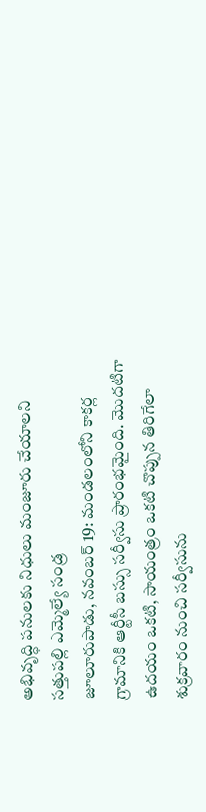అభివృద్ధి పనులకు నిధులు మంజూరు చేయాలని సత్తుపల్లి ఎమ్మెల్యే సండ్ర
జూలూరుపాడు, నవంబర్ 19: మండలంలోని కాకర్ల గ్రామానికి ఆర్టీసీ బస్సు సర్వీసు ప్రారంభమైంది. మొదటిగా ఉదయం ఒకటి, సాయంత్రం ఒకటి చొప్పున తిరిగేలా శుక్రవారం నుంచి సర్వీసును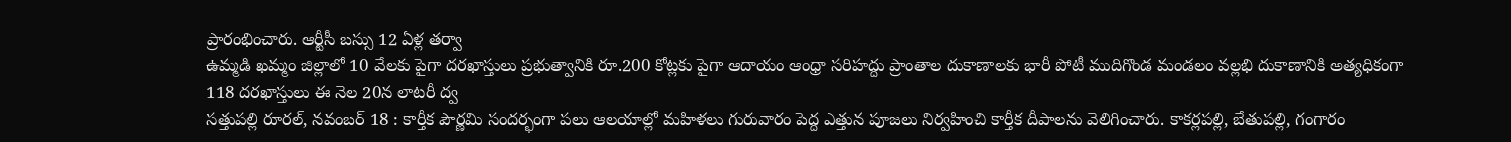ప్రారంభించారు. ఆర్టీసీ బస్సు 12 ఏళ్ల తర్వా
ఉమ్మడి ఖమ్మం జిల్లాలో 10 వేలకు పైగా దరఖాస్తులు ప్రభుత్వానికి రూ.200 కోట్లకు పైగా ఆదాయం ఆంధ్రా సరిహద్దు ప్రాంతాల దుకాణాలకు భారీ పోటీ ముదిగొండ మండలం వల్లభి దుకాణానికి అత్యధికంగా 118 దరఖాస్తులు ఈ నెల 20న లాటరీ ద్వ
సత్తుపల్లి రూరల్, నవంబర్ 18 : కార్తీక పౌర్ణమి సందర్భంగా పలు ఆలయాల్లో మహిళలు గురువారం పెద్ద ఎత్తున పూజలు నిర్వహించి కార్తీక దీపాలను వెలిగించారు. కాకర్లపల్లి, బేతుపల్లి, గంగారం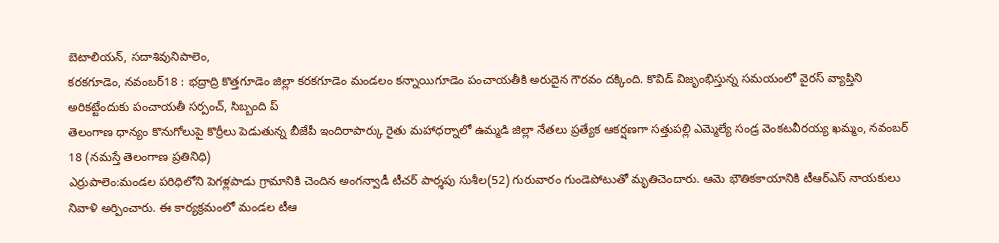బెటాలియన్, సదాశివునిపాలెం,
కరకగూడెం, నవంబర్18 : భద్రాద్రి కొత్తగూడెం జిల్లా కరకగూడెం మండలం కన్నాయిగూడెం పంచాయతీకి అరుదైన గౌరవం దక్కింది. కొవిడ్ విజృంభిస్తున్న సమయంలో వైరస్ వ్యాప్తిని అరికట్టేందుకు పంచాయతీ సర్పంచ్, సిబ్బంది ప్
తెలంగాణ ధాన్యం కొనుగోలుపై కొర్రీలు పెడుతున్న బీజేపీ ఇందిరాపార్కు రైతు మహాధర్నాలో ఉమ్మడి జిల్లా నేతలు ప్రత్యేక ఆకర్షణగా సత్తుపల్లి ఎమ్మెల్యే సండ్ర వెంకటవీరయ్య ఖమ్మం, నవంబర్ 18 (నమస్తే తెలంగాణ ప్రతినిధి)
ఎర్రుపాలెం:మండల పరిధిలోని పెగళ్లపాడు గ్రామానికి చెందిన అంగన్వాడీ టీచర్ పార్శపు సుశీల(52) గురువారం గుండెపోటుతో మృతిచెందారు. ఆమె భౌతికకాయానికి టీఆర్ఎస్ నాయకులు నివాళి అర్పించారు. ఈ కార్యక్రమంలో మండల టీఆ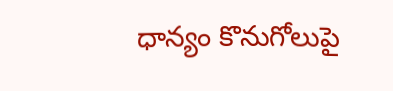ధాన్యం కొనుగోలుపై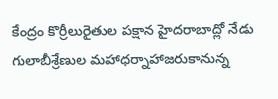కేంద్రం కొర్రీలురైతుల పక్షాన హైదరాబాద్లో నేడు గులాబీశ్రేణుల మహాధర్నాహాజరుకానున్న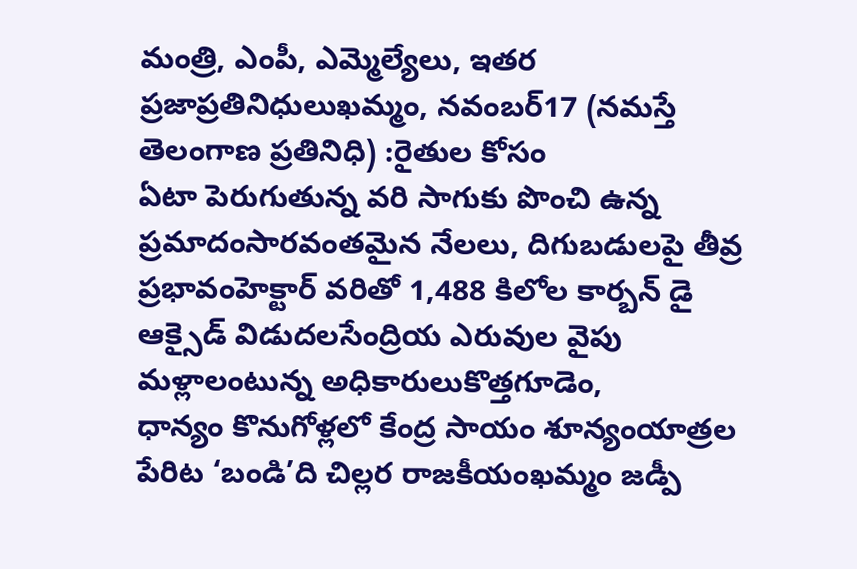మంత్రి, ఎంపీ, ఎమ్మెల్యేలు, ఇతర ప్రజాప్రతినిధులుఖమ్మం, నవంబర్17 (నమస్తే తెలంగాణ ప్రతినిధి) :రైతుల కోసం
ఏటా పెరుగుతున్న వరి సాగుకు పొంచి ఉన్న ప్రమాదంసారవంతమైన నేలలు, దిగుబడులపై తీవ్ర ప్రభావంహెక్టార్ వరితో 1,488 కిలోల కార్బన్ డై ఆక్సైడ్ విడుదలసేంద్రియ ఎరువుల వైపు మళ్లాలంటున్న అధికారులుకొత్తగూడెం,
ధాన్యం కొనుగోళ్లలో కేంద్ర సాయం శూన్యంయాత్రల పేరిట ‘బండి’ది చిల్లర రాజకీయంఖమ్మం జడ్పీ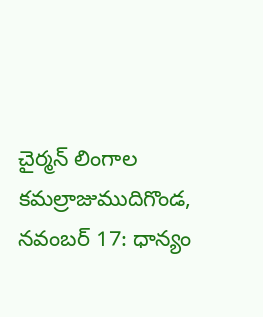చైర్మన్ లింగాల కమల్రాజుముదిగొండ, నవంబర్ 17: ధాన్యం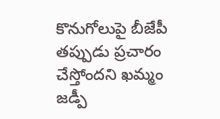కొనుగోలుపై బీజేపీ తప్పుడు ప్రచారం చేస్తోందని ఖమ్మం జడ్పీ